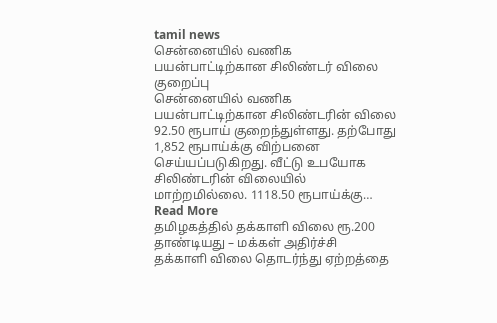tamil news
சென்னையில் வணிக பயன்பாட்டிற்கான சிலிண்டர் விலை குறைப்பு
சென்னையில் வணிக பயன்பாட்டிற்கான சிலிண்டரின் விலை 92.50 ரூபாய் குறைந்துள்ளது. தற்போது 1,852 ரூபாய்க்கு விற்பனை செய்யப்படுகிறது. வீட்டு உபயோக சிலிண்டரின் விலையில் மாற்றமில்லை. 1118.50 ரூபாய்க்கு… Read More
தமிழகத்தில் தக்காளி விலை ரூ.200 தாண்டியது – மக்கள் அதிர்ச்சி
தக்காளி விலை தொடர்ந்து ஏற்றத்தை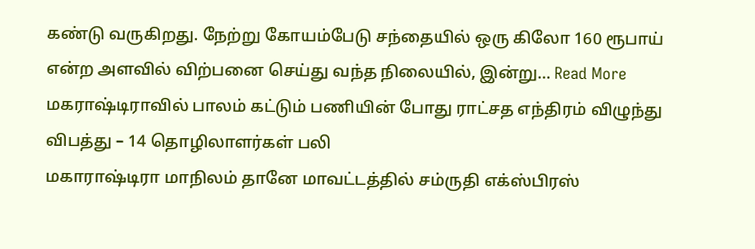கண்டு வருகிறது. நேற்று கோயம்பேடு சந்தையில் ஒரு கிலோ 160 ரூபாய் என்ற அளவில் விற்பனை செய்து வந்த நிலையில், இன்று… Read More
மகராஷ்டிராவில் பாலம் கட்டும் பணியின் போது ராட்சத எந்திரம் விழுந்து விபத்து – 14 தொழிலாளர்கள் பலி
மகாராஷ்டிரா மாநிலம் தானே மாவட்டத்தில் சம்ருதி எக்ஸ்பிரஸ்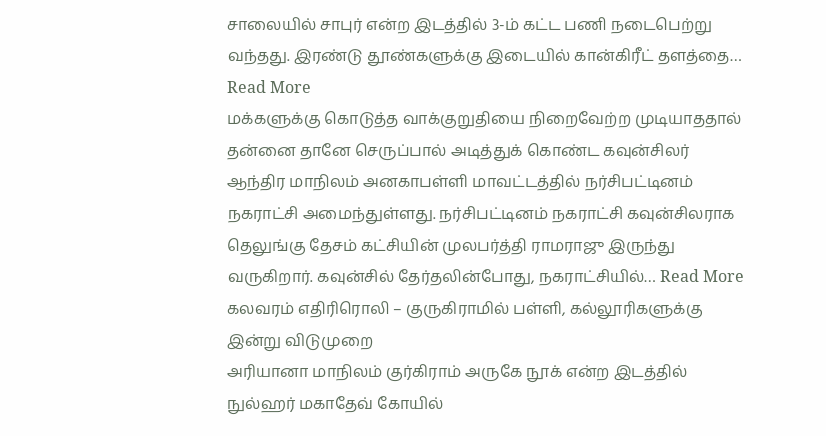சாலையில் சாபுர் என்ற இடத்தில் 3-ம் கட்ட பணி நடைபெற்று வந்தது. இரண்டு தூண்களுக்கு இடையில் கான்கிரீட் தளத்தை… Read More
மக்களுக்கு கொடுத்த வாக்குறுதியை நிறைவேற்ற முடியாததால் தன்னை தானே செருப்பால் அடித்துக் கொண்ட கவுன்சிலர்
ஆந்திர மாநிலம் அனகாபள்ளி மாவட்டத்தில் நர்சிபட்டினம் நகராட்சி அமைந்துள்ளது. நர்சிபட்டினம் நகராட்சி கவுன்சிலராக தெலுங்கு தேசம் கட்சியின் முலபர்த்தி ராமராஜு இருந்து வருகிறார். கவுன்சில் தேர்தலின்போது, நகராட்சியில்… Read More
கலவரம் எதிரிரொலி – குருகிராமில் பள்ளி, கல்லூரிகளுக்கு இன்று விடுமுறை
அரியானா மாநிலம் குர்கிராம் அருகே நூக் என்ற இடத்தில் நுல்ஹர் மகாதேவ் கோயில்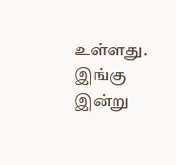உள்ளது. இங்கு இன்று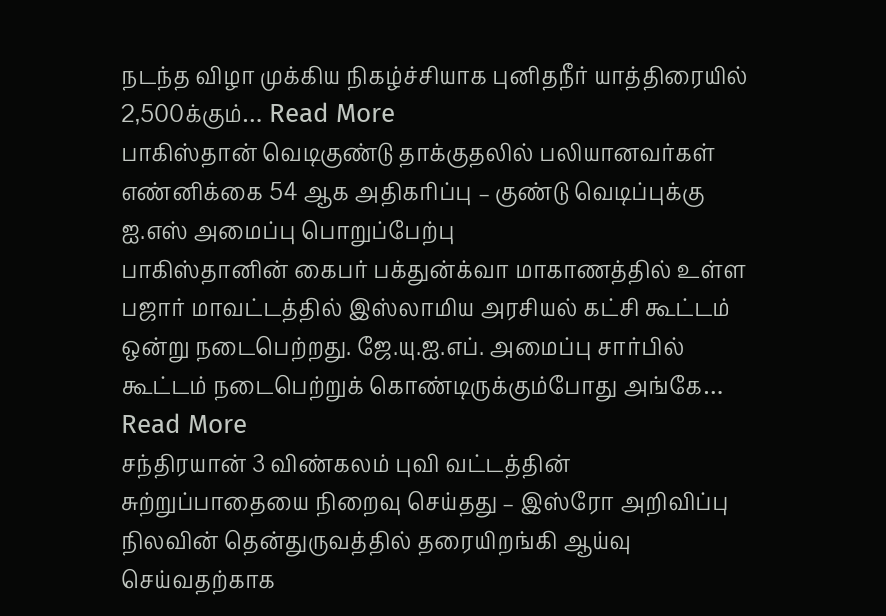நடந்த விழா முக்கிய நிகழ்ச்சியாக புனிதநீர் யாத்திரையில் 2,500க்கும்… Read More
பாகிஸ்தான் வெடிகுண்டு தாக்குதலில் பலியானவர்கள் எண்னிக்கை 54 ஆக அதிகரிப்பு – குண்டு வெடிப்புக்கு ஐ.எஸ் அமைப்பு பொறுப்பேற்பு
பாகிஸ்தானின் கைபர் பக்துன்க்வா மாகாணத்தில் உள்ள பஜார் மாவட்டத்தில் இஸ்லாமிய அரசியல் கட்சி கூட்டம் ஒன்று நடைபெற்றது. ஜே.யு.ஐ.எப். அமைப்பு சார்பில் கூட்டம் நடைபெற்றுக் கொண்டிருக்கும்போது அங்கே… Read More
சந்திரயான் 3 விண்கலம் புவி வட்டத்தின் சுற்றுப்பாதையை நிறைவு செய்தது – இஸ்ரோ அறிவிப்பு
நிலவின் தென்துருவத்தில் தரையிறங்கி ஆய்வு செய்வதற்காக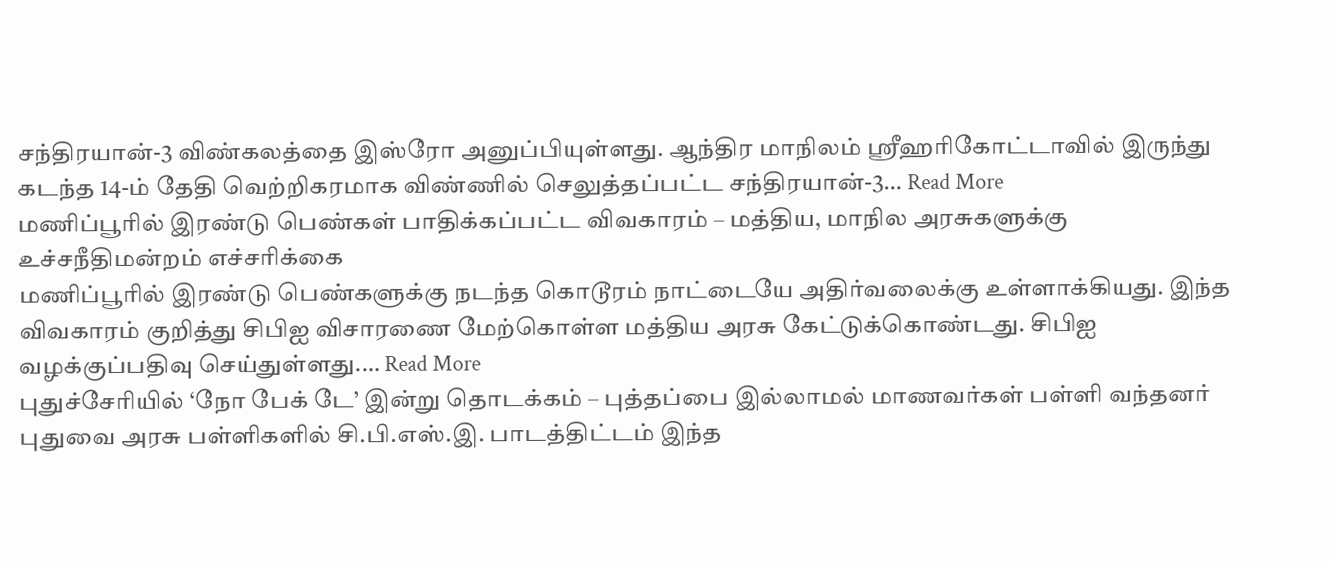சந்திரயான்-3 விண்கலத்தை இஸ்ரோ அனுப்பியுள்ளது. ஆந்திர மாநிலம் ஸ்ரீஹரிகோட்டாவில் இருந்து கடந்த 14-ம் தேதி வெற்றிகரமாக விண்ணில் செலுத்தப்பட்ட சந்திரயான்-3… Read More
மணிப்பூரில் இரண்டு பெண்கள் பாதிக்கப்பட்ட விவகாரம் – மத்திய, மாநில அரசுகளுக்கு உச்சநீதிமன்றம் எச்சரிக்கை
மணிப்பூரில் இரண்டு பெண்களுக்கு நடந்த கொடூரம் நாட்டையே அதிர்வலைக்கு உள்ளாக்கியது. இந்த விவகாரம் குறித்து சிபிஐ விசாரணை மேற்கொள்ள மத்திய அரசு கேட்டுக்கொண்டது. சிபிஐ வழக்குப்பதிவு செய்துள்ளது.… Read More
புதுச்சேரியில் ‘நோ பேக் டே’ இன்று தொடக்கம் – புத்தப்பை இல்லாமல் மாணவர்கள் பள்ளி வந்தனர்
புதுவை அரசு பள்ளிகளில் சி.பி.எஸ்.இ. பாடத்திட்டம் இந்த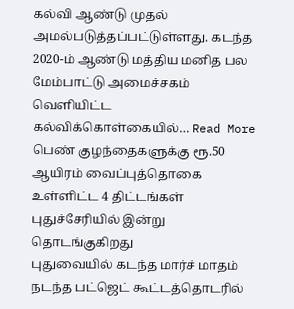கல்வி ஆண்டு முதல் அமல்படுத்தப்பட்டுள்ளது. கடந்த 2020-ம் ஆண்டு மத்திய மனித பல மேம்பாட்டு அமைச்சகம் வெளியிட்ட கல்விக்கொள்கையில்… Read More
பெண் குழந்தைகளுக்கு ரூ.50 ஆயிரம் வைப்புத்தொகை உள்ளிட்ட 4 திட்டங்கள் புதுச்சேரியில் இன்று தொடங்குகிறது
புதுவையில் கடந்த மார்ச் மாதம் நடந்த பட்ஜெட் கூட்டத்தொடரில்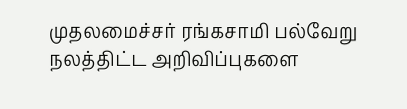முதலமைச்சர் ரங்கசாமி பல்வேறு நலத்திட்ட அறிவிப்புகளை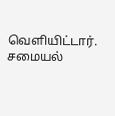வெளியிட்டார். சமையல்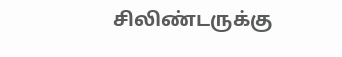சிலிண்டருக்கு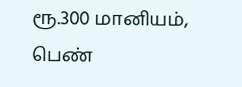ரூ.300 மானியம், பெண்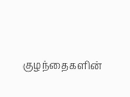குழந்தைகளின்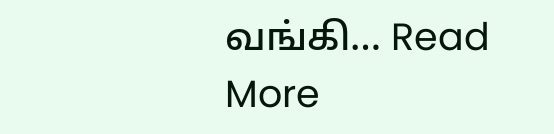வங்கி… Read More